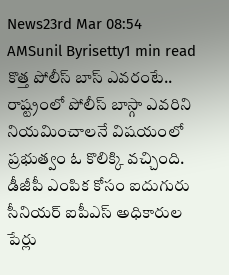News23rd Mar 08:54 AMSunil Byrisetty1 min read
కొత్త పోలీస్ బాస్ ఎవరంటే..
రాష్ట్రంలో పోలీస్ బాస్గా ఎవరిని నియమించాలనే విషయంలో ప్రభుత్వం ఓ కొలిక్కి వచ్చింది. డీజీపీ ఎంపిక కోసం ఐదుగురు సీనియర్ ఐపీఎస్ అధికారుల పేర్లు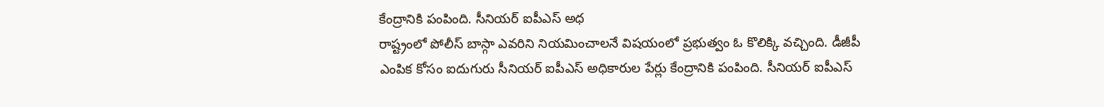కేంద్రానికి పంపింది. సీనియర్ ఐపీఎస్ అధ
రాష్ట్రంలో పోలీస్ బాస్గా ఎవరిని నియమించాలనే విషయంలో ప్రభుత్వం ఓ కొలిక్కి వచ్చింది. డీజీపీ ఎంపిక కోసం ఐదుగురు సీనియర్ ఐపీఎస్ అధికారుల పేర్లు కేంద్రానికి పంపింది. సీనియర్ ఐపీఎస్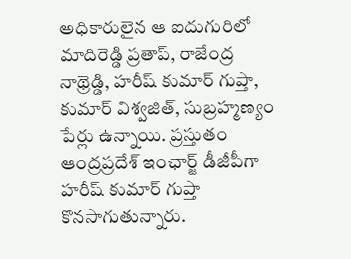అధికారులైన ఆ ఐదుగురిలో మాదిరెడ్డి ప్రతాప్, రాజేంద్ర నాథ్రెడ్డి, హరీష్ కుమార్ గుప్తా, కుమార్ విశ్వజిత్, సుబ్రహ్మణ్యం పేర్లు ఉన్నాయి. ప్రస్తుతం ఆంద్రప్రదేశ్ ఇంఛార్జ్ డీజీపీగా హరీష్ కుమార్ గుప్తా కొనసాగుతున్నారు.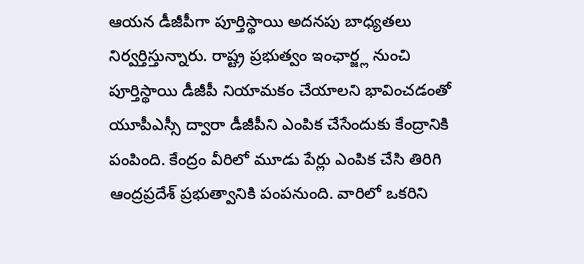ఆయన డీజీపీగా పూర్తిస్థాయి అదనపు బాధ్యతలు నిర్వర్తిస్తున్నారు. రాష్ట్ర ప్రభుత్వం ఇంఛార్జ్ల నుంచి పూర్తిస్థాయి డీజీపీ నియామకం చేయాలని భావించడంతో యూపీఎస్సీ ద్వారా డీజీపీని ఎంపిక చేసేందుకు కేంద్రానికి పంపింది. కేంద్రం వీరిలో మూడు పేర్లు ఎంపిక చేసి తిరిగి ఆంద్రప్రదేశ్ ప్రభుత్వానికి పంపనుంది. వారిలో ఒకరిని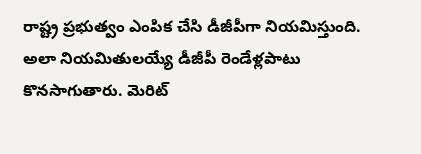రాష్ట్ర ప్రభుత్వం ఎంపిక చేసి డీజీపీగా నియమిస్తుంది. అలా నియమితులయ్యే డీజీపీ రెండేళ్లపాటు కొనసాగుతారు. మెరిట్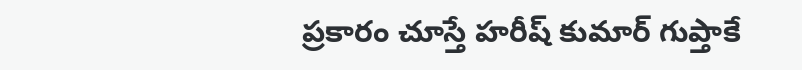ప్రకారం చూస్తే హరీష్ కుమార్ గుప్తాకే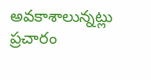అవకాశాలున్నట్లు ప్రచారం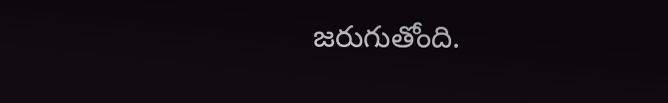జరుగుతోంది.